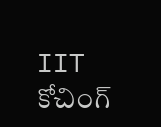IIT కోచింగ్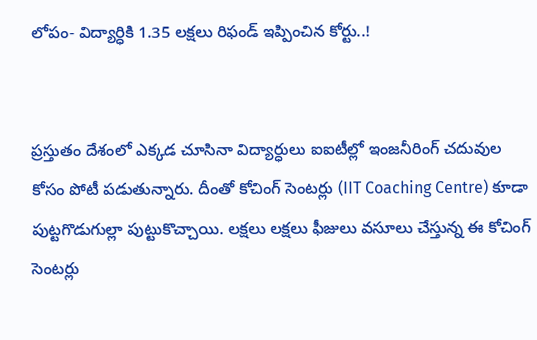లోపం- విద్యార్ధికి 1.35 లక్షలు రిఫండ్ ఇప్పించిన కోర్టు..!


ప్రస్తుతం దేశంలో ఎక్కడ చూసినా విద్యార్ధులు ఐఐటీల్లో ఇంజనీరింగ్ చదువుల కోసం పోటీ పడుతున్నారు. దీంతో కోచింగ్ సెంటర్లు (IIT Coaching Centre) కూడా పుట్టగొడుగుల్లా పుట్టుకొచ్చాయి. లక్షలు లక్షలు ఫీజులు వసూలు చేస్తున్న ఈ కోచింగ్ సెంటర్లు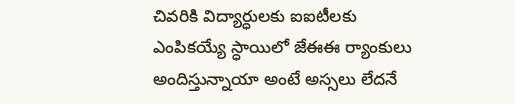చివరికి విద్యార్ధులకు ఐఐటీలకు ఎంపికయ్యే స్ధాయిలో జేఈఈ ర్యాంకులు అందిస్తున్నాయా అంటే అస్సలు లేదనే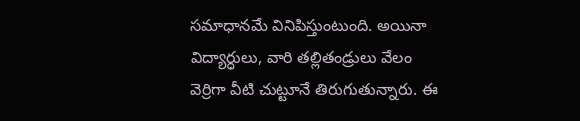సమాధానమే వినిపిస్తుంటుంది. అయినా విద్యార్ధులు, వారి తల్లితండ్రులు వేలం వెర్రిగా వీటి చుట్టూనే తిరుగుతున్నారు. ఈ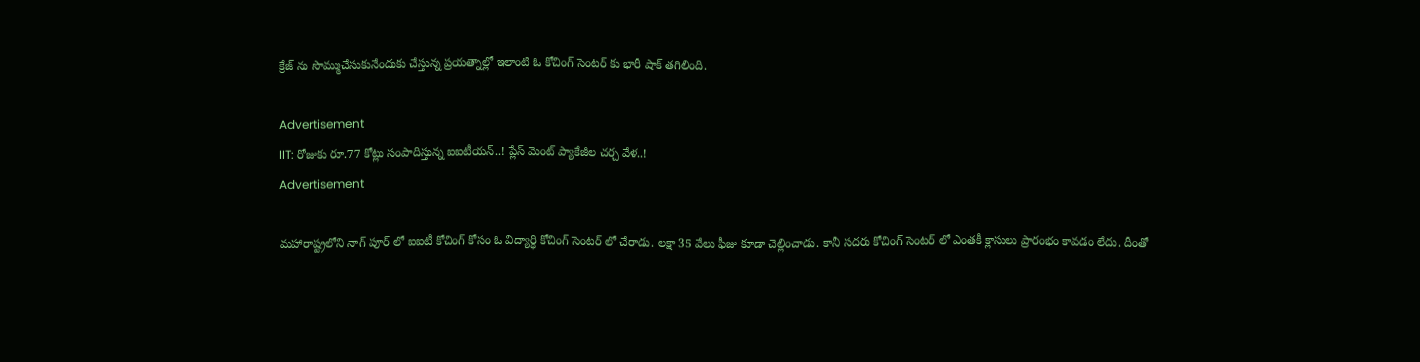క్రేజ్ ను సొమ్ముచేసుకునేందుకు చేస్తున్న ప్రయత్నాల్లో ఇలాంటి ఓ కోచింగ్ సెంటర్ కు భారీ షాక్ తగిలింది.

Advertisement
IIT: రోజుకు రూ.77 కోట్లు సంపాదిస్తున్న ఐఐటీయన్..! ప్లేస్ మెంట్ ప్యాకేజీల చర్చ వేళ..!
Advertisement

మహారాష్ట్రలోని నాగ్ పూర్ లో ఐఐటీ కోచింగ్ కోసం ఓ విద్యార్ధి కోచింగ్ సెంటర్ లో చేరాడు. లక్షా 35 వేలు ఫీజు కూడా చెల్లించాడు. కానీ సదరు కోచింగ్ సెంటర్ లో ఎంతకీ క్లాసులు ప్రారంభం కావడం లేదు. దీంతో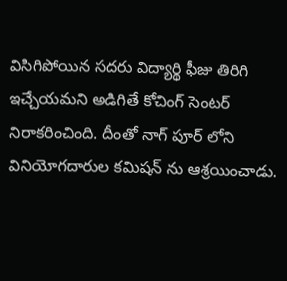విసిగిపోయిన సదరు విద్యార్థి ఫీజు తిరిగి ఇచ్చేయమని అడిగితే కోచింగ్ సెంటర్ నిరాకరించింది. దీంతో నాగ్ పూర్ లోని వినియోగదారుల కమిషన్ ను ఆశ్రయించాడు.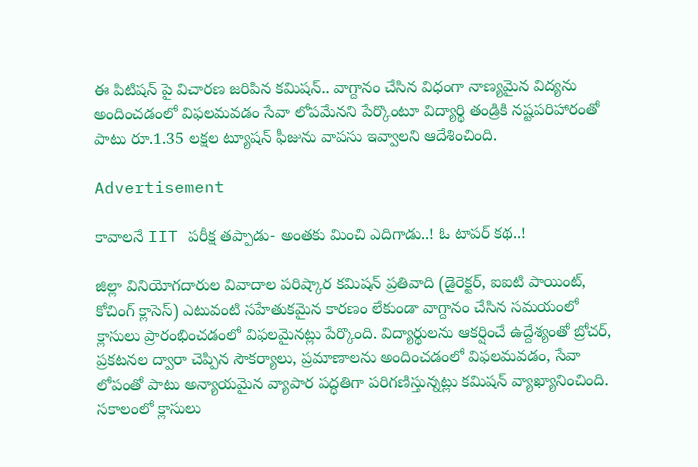ఈ పిటిషన్ పై విచారణ జరిపిన కమిషన్.. వాగ్దానం చేసిన విధంగా నాణ్యమైన విద్యను అందించడంలో విఫలమవడం సేవా లోపమేనని పేర్కొంటూ విద్యార్థి తండ్రికి నష్టపరిహారంతో పాటు రూ.1.35 లక్షల ట్యూషన్ ఫీజును వాపసు ఇవ్వాలని ఆదేశించింది.

Advertisement

కావాలనే IIT పరీక్ష తప్పాడు- అంతకు మించి ఎదిగాడు..! ఓ టాపర్ కథ..!

జిల్లా వినియోగదారుల వివాదాల పరిష్కార కమిషన్ ప్రతివాది (డైరెక్టర్, ఐఐటి పాయింట్, కోచింగ్ క్లాసెస్) ఎటువంటి సహేతుకమైన కారణం లేకుండా వాగ్దానం చేసిన సమయంలో క్లాసులు ప్రారంభించడంలో విఫలమైనట్లు పేర్కొంది. విద్యార్థులను ఆకర్షించే ఉద్దేశ్యంతో బ్రోచర్, ప్రకటనల ద్వారా చెప్పిన సౌకర్యాలు, ప్రమాణాలను అందించడంలో విఫలమవడం, సేవా లోపంతో పాటు అన్యాయమైన వ్యాపార పద్ధతిగా పరిగణిస్తున్నట్లు కమిషన్ వ్యాఖ్యానించింది. సకాలంలో క్లాసులు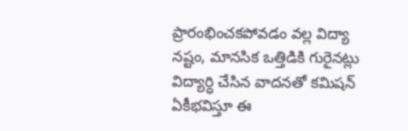ప్రారంభించకపోవడం వల్ల విద్యా నష్టం, మానసిక ఒత్తిడికి గురైనట్లు విద్యార్ధి చేసిన వాదనతో కమిషన్ ఏకీభవిస్తూ ఈ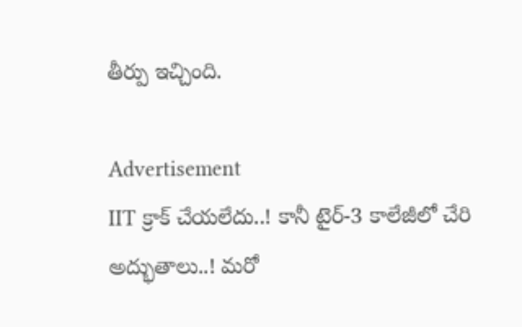తీర్పు ఇచ్చింది.

Advertisement
IIT క్రాక్ చేయలేదు..! కానీ టైర్-3 కాలేజీలో చేరి అద్భుతాలు..! మరో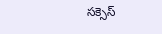సక్సెస్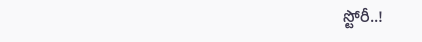స్టోరీ..!